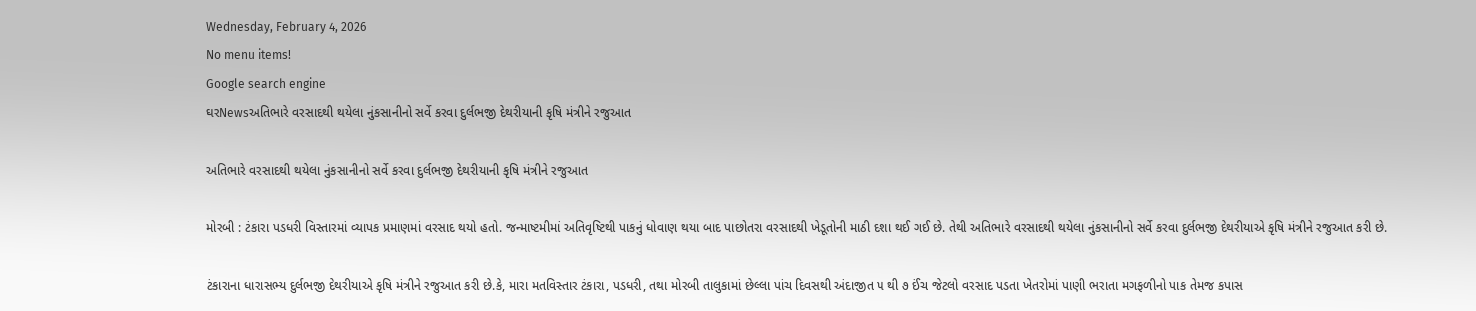Wednesday, February 4, 2026
No menu items!
Google search engine
ઘરNewsઅતિભારે વરસાદથી થયેલા નુંકસાનીનો સર્વે કરવા દુર્લભજી દેથરીયાની કૃષિ મંત્રીને રજુઆત

અતિભારે વરસાદથી થયેલા નુંકસાનીનો સર્વે કરવા દુર્લભજી દેથરીયાની કૃષિ મંત્રીને રજુઆત

મોરબી : ટંકારા પડધરી વિસ્તારમાં વ્યાપક પ્રમાણમાં વરસાદ થયો હતો. જન્માષ્ટમીમાં અતિવૃષ્ટિથી પાકનું ધોવાણ થયા બાદ પાછોતરા વરસાદથી ખેડૂતોની માઠી દશા થઈ ગઈ છે. તેથી અતિભારે વરસાદથી થયેલા નુંકસાનીનો સર્વે કરવા દુર્લભજી દેથરીયાએ કૃષિ મંત્રીને રજુઆત કરી છે.

ટંકારાના ધારાસભ્ય દુર્લભજી દેથરીયાએ કૃષિ મંત્રીને રજુઆત કરી છે.કે, મારા મતવિસ્તાર ટંકારા, પડધરી, તથા મોરબી તાલુકામાં છેલ્લા પાંચ દિવસથી અંદાજીત ૫ થી ૭ ઈંચ જેટલો વરસાદ પડતા ખેતરોમાં પાણી ભરાતા મગફળીનો પાક તેમજ કપાસ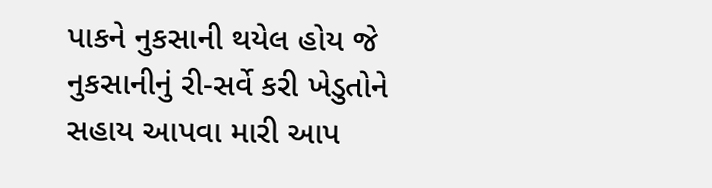પાકને નુકસાની થયેલ હોય જે નુકસાનીનું રી-સર્વે કરી ખેડુતોને સહાય આપવા મારી આપ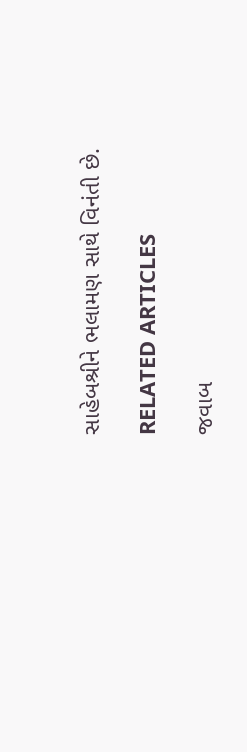સાહેબશ્રીને ભલામણ સાથે વિનંતી છે.

RELATED ARTICLES

જવાબ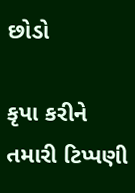છોડો

કૃપા કરીને તમારી ટિપ્પણી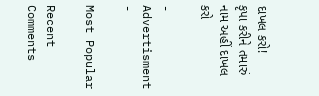દાખલ કરો!
કૃપા કરીને તમારું નામ અહીં દાખલ કરો

- Advertisment -

Most Popular

Recent Comments